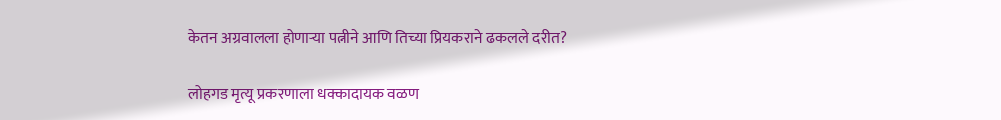केतन अग्रवालला होणाऱ्या पत्नीने आणि तिच्या प्रियकराने ढकलले दरीत?

लोहगड मृत्यू प्रकरणाला धक्कादायक वळण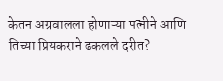केतन अग्रवालला होणाऱ्या पत्नीने आणि तिच्या प्रियकराने ढकलले दरीत?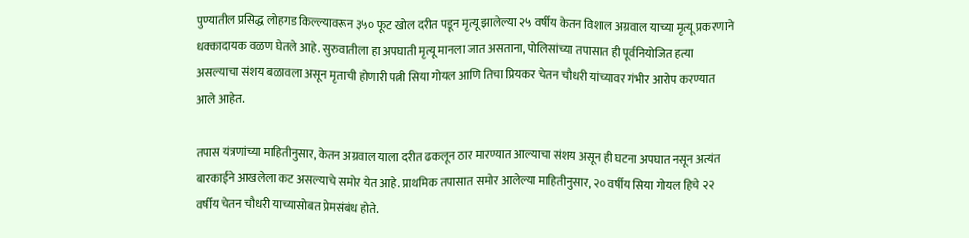पुण्यातील प्रसिद्ध लोहगड किल्ल्यावरून ३५० फूट खोल दरीत पडून मृत्यू झालेल्या २५ वर्षीय केतन विशाल अग्रवाल याच्या मृत्यू प्रकरणाने धक्कादायक वळण घेतले आहे. सुरुवातीला हा अपघाती मृत्यू मानला जात असताना, पोलिसांच्या तपासात ही पूर्वनियोजित हत्या असल्याचा संशय बळावला असून मृताची होणारी पत्नी सिया गोयल आणि तिचा प्रियकर चेतन चौधरी यांच्यावर गंभीर आरोप करण्यात आले आहेत.

तपास यंत्रणांच्या माहितीनुसार, केतन अग्रवाल याला दरीत ढकलून ठार मारण्यात आल्याचा संशय असून ही घटना अपघात नसून अत्यंत बारकाईने आखलेला कट असल्याचे समोर येत आहे. प्राथमिक तपासात समोर आलेल्या माहितीनुसार, २० वर्षीय सिया गोयल हिचे २२ वर्षीय चेतन चौधरी याच्यासोबत प्रेमसंबंध होते.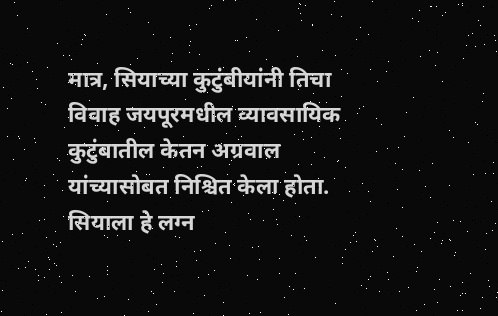मात्र, सियाच्या कुटुंबीयांनी तिचा विवाह जयपूरमधील व्यावसायिक कुटुंबातील केतन अग्रवाल यांच्यासोबत निश्चित केला होता. सियाला हे लग्न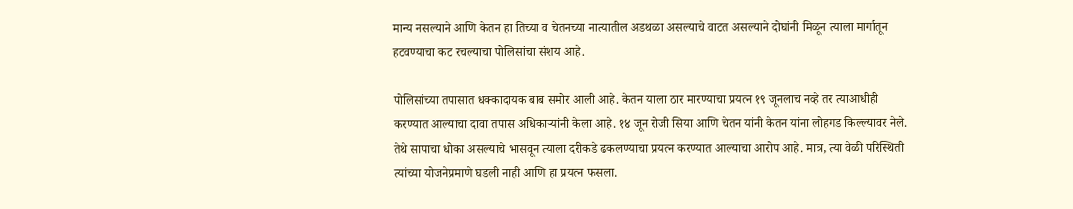मान्य नसल्याने आणि केतन हा तिच्या व चेतनच्या नात्यातील अडथळा असल्याचे वाटत असल्याने दोघांनी मिळून त्याला मार्गातून हटवण्याचा कट रचल्याचा पोलिसांचा संशय आहे.

पोलिसांच्या तपासात धक्कादायक बाब समोर आली आहे. केतन याला ठार मारण्याचा प्रयत्न १९ जूनलाच नव्हे तर त्याआधीही करण्यात आल्याचा दावा तपास अधिकाऱ्यांनी केला आहे. १४ जून रोजी सिया आणि चेतन यांनी केतन यांना लोहगड किल्ल्यावर नेले. तेथे सापाचा धोका असल्याचे भासवून त्याला दरीकडे ढकलण्याचा प्रयत्न करण्यात आल्याचा आरोप आहे. मात्र, त्या वेळी परिस्थिती त्यांच्या योजनेप्रमाणे घडली नाही आणि हा प्रयत्न फसला.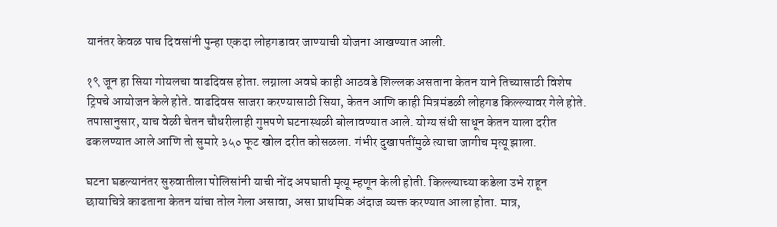यानंतर केवळ पाच दिवसांनी पुन्हा एकदा लोहगडावर जाण्याची योजना आखण्यात आली.

१९ जून हा सिया गोयलचा वाढदिवस होता. लग्नाला अवघे काही आठवडे शिल्लक असताना केतन याने तिच्यासाठी विशेष ट्रिपचे आयोजन केले होते. वाढदिवस साजरा करण्यासाठी सिया, केतन आणि काही मित्रमंडळी लोहगड किल्ल्यावर गेले होते. तपासानुसार, याच वेळी चेतन चौधरीलाही गुप्तपणे घटनास्थळी बोलावण्यात आले. योग्य संधी साधून केतन याला दरीत ढकलण्यात आले आणि तो सुमारे ३५० फूट खोल दरीत कोसळला. गंभीर दुखापतींमुळे त्याचा जागीच मृत्यू झाला.

घटना घडल्यानंतर सुरुवातीला पोलिसांनी याची नोंद अपघाती मृत्यू म्हणून केली होती. किल्ल्याच्या कडेला उभे राहून छायाचित्रे काढताना केतन यांचा तोल गेला असावा, असा प्राथमिक अंदाज व्यक्त करण्यात आला होता. मात्र,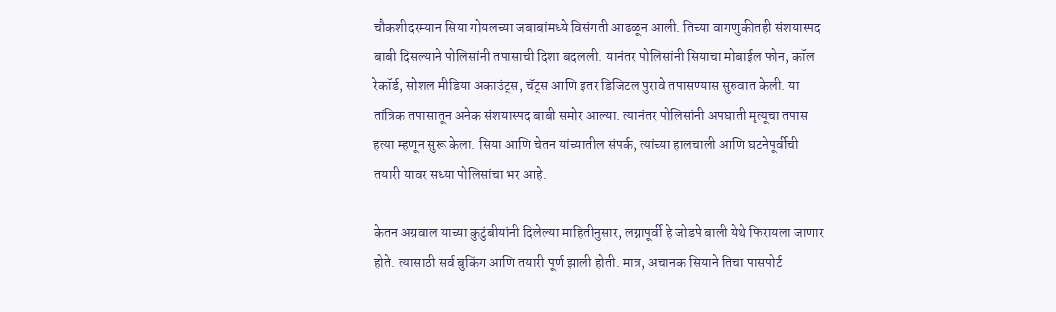चौकशीदरम्यान सिया गोयलच्या जबाबांमध्ये विसंगती आढळून आली. तिच्या वागणुकीतही संशयास्पद बाबी दिसल्याने पोलिसांनी तपासाची दिशा बदलली. यानंतर पोलिसांनी सियाचा मोबाईल फोन, कॉल रेकॉर्ड, सोशल मीडिया अकाउंट्स, चॅट्स आणि इतर डिजिटल पुरावे तपासण्यास सुरुवात केली. या तांत्रिक तपासातून अनेक संशयास्पद बाबी समोर आल्या. त्यानंतर पोलिसांनी अपघाती मृत्यूचा तपास हत्या म्हणून सुरू केला. सिया आणि चेतन यांच्यातील संपर्क, त्यांच्या हालचाली आणि घटनेपूर्वीची तयारी यावर सध्या पोलिसांचा भर आहे.

केतन अग्रवाल याच्या कुटुंबीयांनी दिलेल्या माहितीनुसार, लग्नापूर्वी हे जोडपे बाली येथे फिरायला जाणार होते. त्यासाठी सर्व बुकिंग आणि तयारी पूर्ण झाली होती. मात्र, अचानक सियाने तिचा पासपोर्ट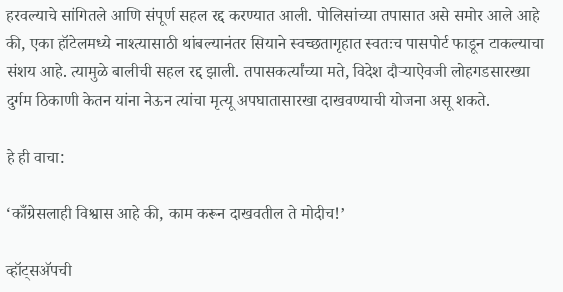हरवल्याचे सांगितले आणि संपूर्ण सहल रद्द करण्यात आली. पोलिसांच्या तपासात असे समोर आले आहे की, एका हॉटेलमध्ये नाश्त्यासाठी थांबल्यानंतर सियाने स्वच्छतागृहात स्वतःच पासपोर्ट फाडून टाकल्याचा संशय आहे. त्यामुळे बालीची सहल रद्द झाली. तपासकर्त्यांच्या मते, विदेश दौऱ्याऐवजी लोहगडसारख्या दुर्गम ठिकाणी केतन यांना नेऊन त्यांचा मृत्यू अपघातासारखा दाखवण्याची योजना असू शकते.

हे ही वाचा:

‘काँग्रेसलाही विश्वास आहे की, काम करून दाखवतील ते मोदीच!’

व्हॉट्सअ‍ॅपची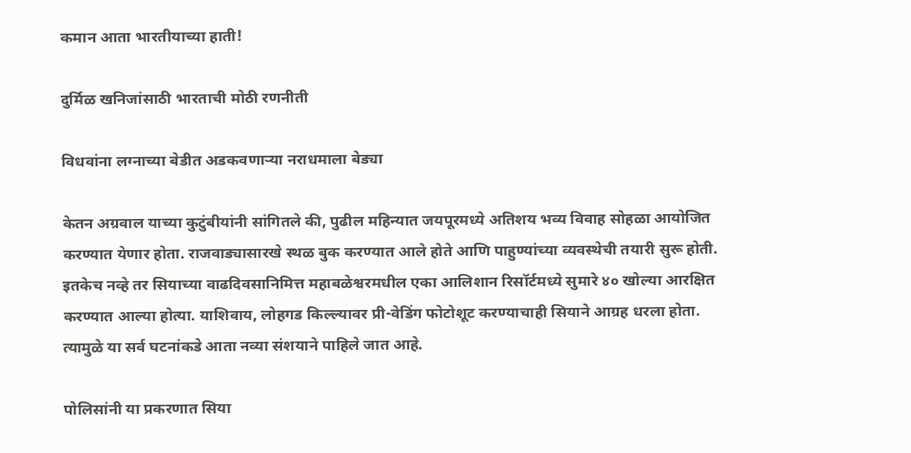कमान आता भारतीयाच्या हाती!

दुर्मिळ खनिजांसाठी भारताची मोठी रणनीती

विधवांना लग्नाच्या बेडीत अडकवणाऱ्या नराधमाला बेड्या

केतन अग्रवाल याच्या कुटुंबीयांनी सांगितले की, पुढील महिन्यात जयपूरमध्ये अतिशय भव्य विवाह सोहळा आयोजित करण्यात येणार होता. राजवाड्यासारखे स्थळ बुक करण्यात आले होते आणि पाहुण्यांच्या व्यवस्थेची तयारी सुरू होती. इतकेच नव्हे तर सियाच्या वाढदिवसानिमित्त महाबळेश्वरमधील एका आलिशान रिसॉर्टमध्ये सुमारे ४० खोल्या आरक्षित करण्यात आल्या होत्या. याशिवाय, लोहगड किल्ल्यावर प्री-वेडिंग फोटोशूट करण्याचाही सियाने आग्रह धरला होता. त्यामुळे या सर्व घटनांकडे आता नव्या संशयाने पाहिले जात आहे.

पोलिसांनी या प्रकरणात सिया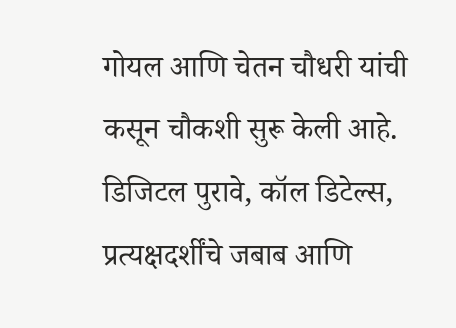गोयल आणि चेतन चौधरी यांची कसून चौकशी सुरू केली आहे. डिजिटल पुरावे, कॉल डिटेल्स, प्रत्यक्षदर्शींचे जबाब आणि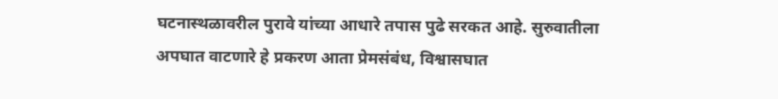घटनास्थळावरील पुरावे यांच्या आधारे तपास पुढे सरकत आहे. सुरुवातीला अपघात वाटणारे हे प्रकरण आता प्रेमसंबंध, विश्वासघात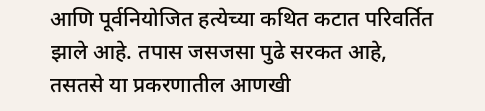आणि पूर्वनियोजित हत्येच्या कथित कटात परिवर्तित झाले आहे. तपास जसजसा पुढे सरकत आहे, तसतसे या प्रकरणातील आणखी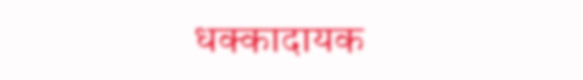धक्कादायक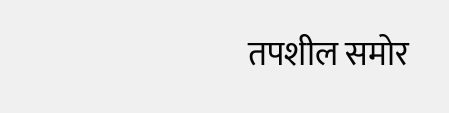तपशील समोर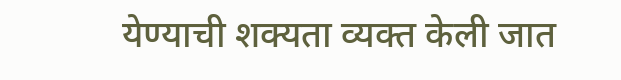येण्याची शक्यता व्यक्त केली जात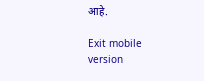आहे.

Exit mobile version